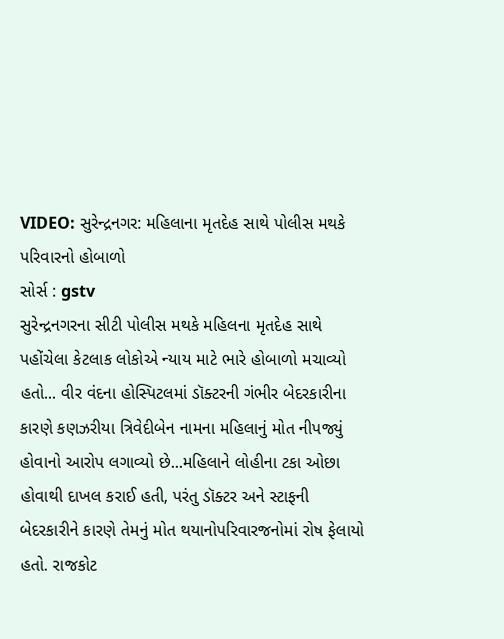VIDEO: સુરેન્દ્રનગર: મહિલાના મૃતદેહ સાથે પોલીસ મથકે પરિવારનો હોબાળો
સોર્સ : gstv
સુરેન્દ્રનગરના સીટી પોલીસ મથકે મહિલના મૃતદેહ સાથે પહોંચેલા કેટલાક લોકોએ ન્યાય માટે ભારે હોબાળો મચાવ્યો હતો... વીર વંદના હોસ્પિટલમાં ડૉક્ટરની ગંભીર બેદરકારીના કારણે કણઝરીયા ત્રિવેદીબેન નામના મહિલાનું મોત નીપજ્યું હોવાનો આરોપ લગાવ્યો છે...મહિલાને લોહીના ટકા ઓછા હોવાથી દાખલ કરાઈ હતી, પરંતુ ડૉક્ટર અને સ્ટાફની બેદરકારીને કારણે તેમનું મોત થયાનોપરિવારજનોમાં રોષ ફેલાયો હતો. રાજકોટ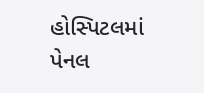હોસ્પિટલમાં પેનલ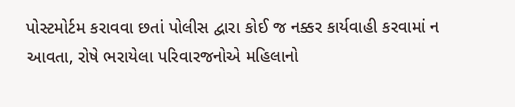પોસ્ટમોર્ટમ કરાવવા છતાં પોલીસ દ્વારા કોઈ જ નક્કર કાર્યવાહી કરવામાં ન આવતા, રોષે ભરાયેલા પરિવારજનોએ મહિલાનો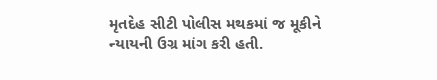મૃતદેહ સીટી પોલીસ મથકમાં જ મૂકીને ન્યાયની ઉગ્ર માંગ કરી હતી.